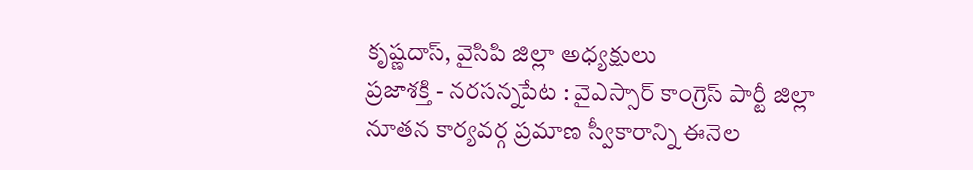కృష్ణదాస్, వైసిపి జిల్లా అధ్యక్షులు
ప్రజాశక్తి - నరసన్నపేట : వైఎస్సార్ కాంగ్రెస్ పార్టీ జిల్లా నూతన కార్యవర్గ ప్రమాణ స్వీకారాన్ని ఈనెల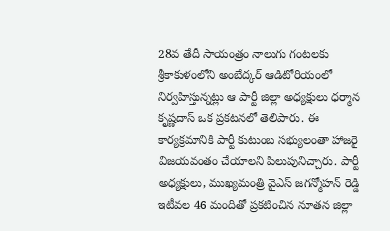28వ తేదీ సాయంత్రం నాలుగు గంటలకు శ్రీకాకుళంలోని అంబేద్కర్ ఆడిటోరియంలో నిర్వహిస్తున్నట్లు ఆ పార్టీ జిల్లా అధ్యక్షులు ధర్మాన కృష్ణదాస్ ఒక ప్రకటనలో తెలిపారు. ఈ కార్యక్రమానికి పార్టీ కుటుంబ సభ్యులంతా హాజరై విజయవంతం చేయాలని పిలుపునిచ్చారు. పార్టీ అధ్యక్షులు, ముఖ్యమంత్రి వైఎస్ జగన్మోహన్ రెడ్డి ఇటీవల 46 మందితో ప్రకటించిన నూతన జిల్లా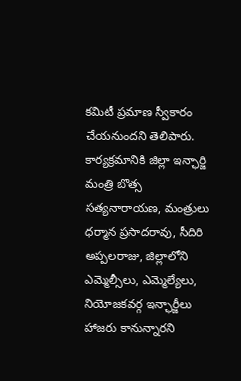కమిటీ ప్రమాణ స్వీకారం చేయనుందని తెలిపారు. కార్యక్రమానికి జిల్లా ఇన్ఛార్జి మంత్రి బొత్స సత్యనారాయణ, మంత్రులు ధర్మాన ప్రసాదరావు, సీదిరి అప్పలరాజు, జిల్లాలోని ఎమ్మెల్సీలు, ఎమ్మెల్యేలు, నియోజకవర్గ ఇన్ఛార్జీలు హాజరు కానున్నారని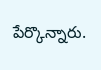పేర్కొన్నారు.